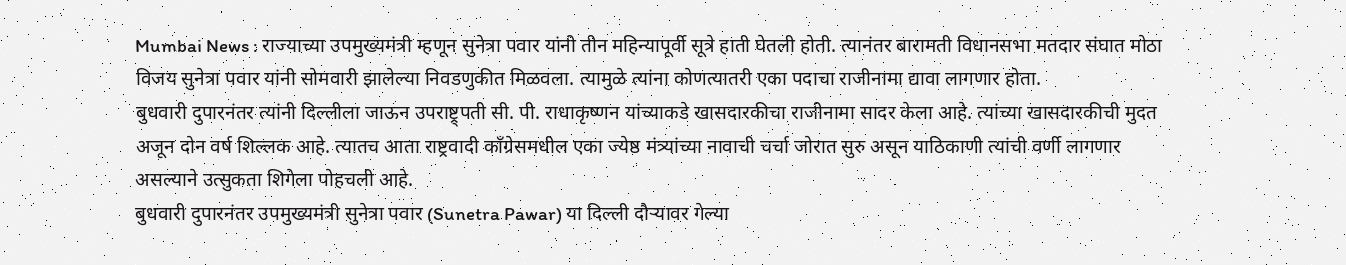Mumbai News : राज्याच्या उपमुख्यमंत्री म्हणून सुनेत्रा पवार यांनी तीन महिन्यापूर्वी सूत्रे हाती घेतली होती. त्यानंतर बारामती विधानसभा मतदार संघात मोठा विजय सुनेत्रा पवार यांनी सोमवारी झालेल्या निवडणुकीत मिळवला. त्यामुळे त्यांना कोणत्यातरी एका पदाचा राजीनामा द्यावा लागणार होता.
बुधवारी दुपारनंतर त्यांनी दिल्लीला जाऊन उपराष्ट्र्पती सी. पी. राधाकृष्णन यांच्याकडे खासदारकीचा राजीनामा सादर केला आहे. त्यांच्या खासदारकीची मुदत अजून दोन वर्ष शिल्लक आहे. त्यातच आता राष्ट्रवादी काँग्रेसमधील एका ज्येष्ठ मंत्र्यांच्या नावाची चर्चा जोरात सुरु असून याठिकाणी त्यांची वर्णी लागणार असल्याने उत्सुकता शिगेला पोहचली आहे.
बुधवारी दुपारनंतर उपमुख्यमंत्री सुनेत्रा पवार (Sunetra Pawar) या दिल्ली दौऱ्यावर गेल्या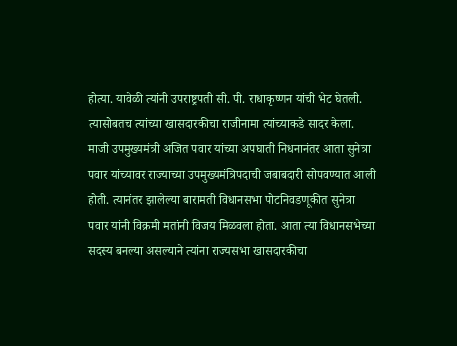होत्या. यावेळी त्यांनी उपराष्ट्रपती सी. पी. राधाकृष्णन यांची भेट घेतली. त्यासोबतच त्यांच्या खासदारकीचा राजीनामा त्यांच्याकडे सादर केला. माजी उपमुख्यमंत्री अजित पवार यांच्या अपघाती निधनानंतर आता सुनेत्रा पवार यांच्यावर राज्याच्या उपमुख्यमंत्रिपदाची जबाबदारी सोपवण्यात आली होती. त्यानंतर झालेल्या बारामती विधानसभा पोटनिवडणूकीत सुनेत्रा पवार यांनी विक्रमी मतांनी विजय मिळवला होता. आता त्या विधानसभेच्या सदस्य बनल्या असल्याने त्यांना राज्यसभा खासदारकीचा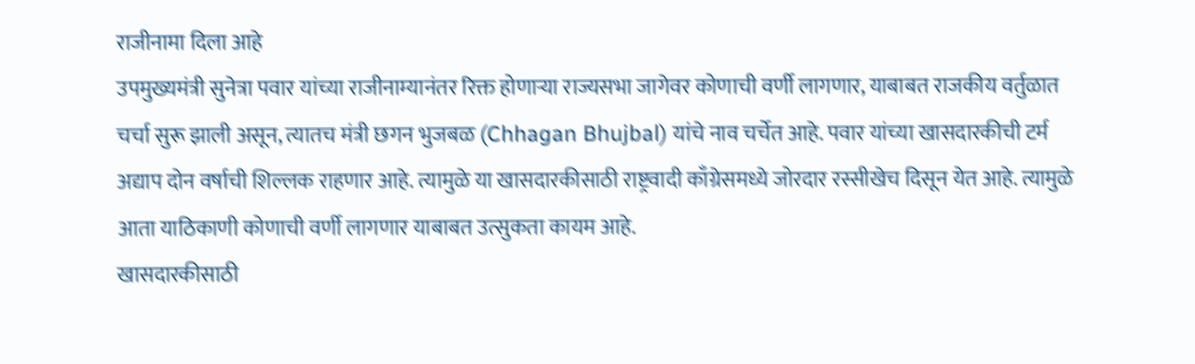राजीनामा दिला आहे
उपमुख्यमंत्री सुनेत्रा पवार यांच्या राजीनाम्यानंतर रिक्त होणाऱ्या राज्यसभा जागेवर कोणाची वर्णी लागणार, याबाबत राजकीय वर्तुळात चर्चा सुरू झाली असून, त्यातच मंत्री छगन भुजबळ (Chhagan Bhujbal) यांचे नाव चर्चेत आहे. पवार यांच्या खासदारकीची टर्म अद्याप दोन वर्षाची शिल्लक राहणार आहे. त्यामुळे या खासदारकीसाठी राष्ट्रवादी काँग्रेसमध्ये जोरदार रस्सीखेच दिसून येत आहे. त्यामुळे आता याठिकाणी कोणाची वर्णी लागणार याबाबत उत्सुकता कायम आहे.
खासदारकीसाठी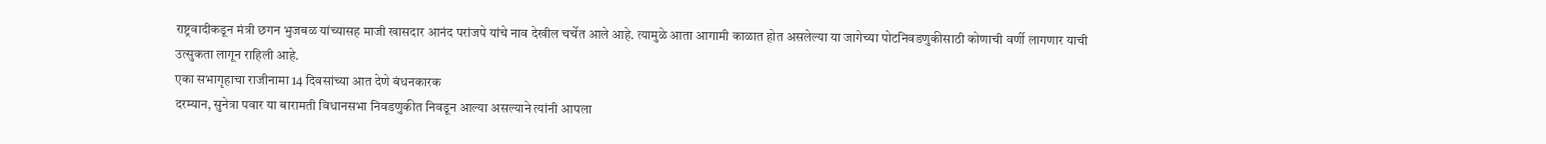राष्ट्रवादीकडून मंत्री छगन भुजबळ यांच्यासह माजी खासदार आनंद परांजपे यांचे नाव देखील चर्चेत आले आहे. त्यामुळे आता आगामी काळात होत असलेल्या या जागेच्या पोटनिवडणुकीसाठी कोणाची वर्णी लागणार याची उत्सुकता लागून राहिली आहे.
एका सभागृहाचा राजीनामा 14 दिवसांच्या आत देणे बंधनकारक
दरम्यान, सुनेत्रा पवार या बारामती विधानसभा निवडणुकीत निवडून आल्या असल्याने त्यांनी आपला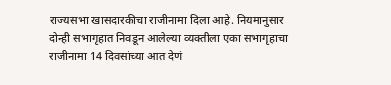राज्यसभा खासदारकीचा राजीनामा दिला आहे. नियमानुसार दोन्ही सभागृहात निवडून आलेल्या व्यक्तीला एका सभागृहाचा राजीनामा 14 दिवसांच्या आत देणं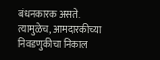बंधनकारक असते. त्यामुळेच, आमदारकीच्या निवडणुकीचा निकाल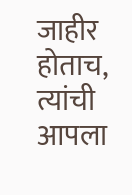जाहीर होताच, त्यांची आपला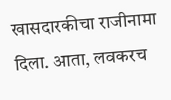खासदारकीचा राजीनामा दिला. आता, लवकरच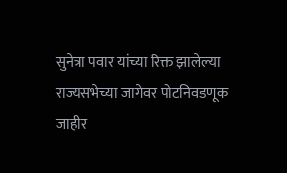सुनेत्रा पवार यांच्या रिक्त झालेल्या राज्यसभेच्या जागेवर पोटनिवडणूक जाहीर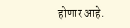होणार आहे.